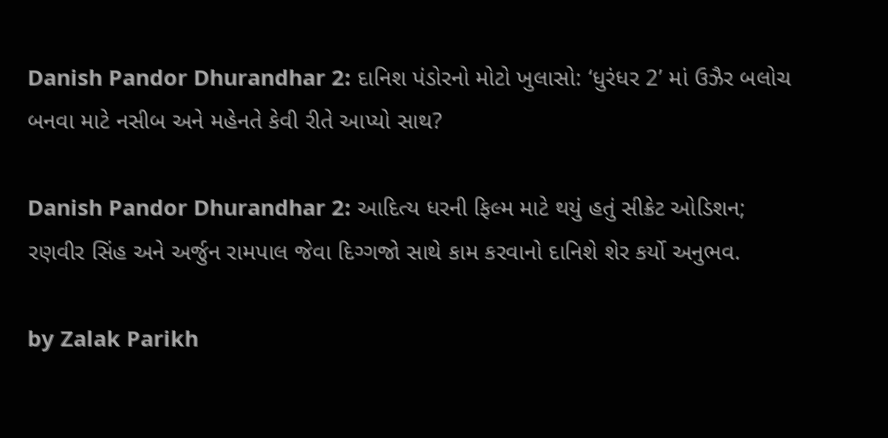Danish Pandor Dhurandhar 2: દાનિશ પંડોરનો મોટો ખુલાસો: ‘ધુરંધર 2’ માં ઉઝૈર બલોચ બનવા માટે નસીબ અને મહેનતે કેવી રીતે આપ્યો સાથ?

Danish Pandor Dhurandhar 2: આદિત્ય ધરની ફિલ્મ માટે થયું હતું સીક્રેટ ઓડિશન; રણવીર સિંહ અને અર્જુન રામપાલ જેવા દિગ્ગજો સાથે કામ કરવાનો દાનિશે શેર કર્યો અનુભવ.

by Zalak Parikh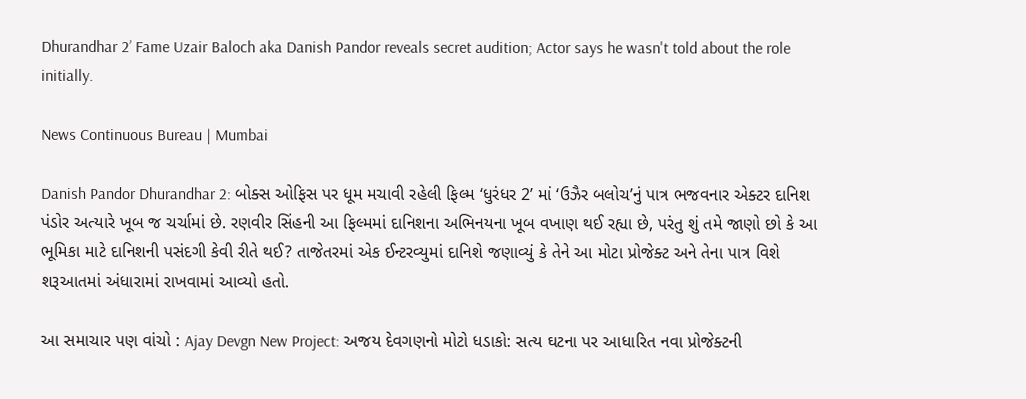Dhurandhar 2’ Fame Uzair Baloch aka Danish Pandor reveals secret audition; Actor says he wasn't told about the role initially.

News Continuous Bureau | Mumbai

Danish Pandor Dhurandhar 2: બોક્સ ઓફિસ પર ધૂમ મચાવી રહેલી ફિલ્મ ‘ધુરંધર 2’ માં ‘ઉઝૈર બલોચ’નું પાત્ર ભજવનાર એક્ટર દાનિશ પંડોર અત્યારે ખૂબ જ ચર્ચામાં છે. રણવીર સિંહની આ ફિલ્મમાં દાનિશના અભિનયના ખૂબ વખાણ થઈ રહ્યા છે, પરંતુ શું તમે જાણો છો કે આ ભૂમિકા માટે દાનિશની પસંદગી કેવી રીતે થઈ? તાજેતરમાં એક ઈન્ટરવ્યુમાં દાનિશે જણાવ્યું કે તેને આ મોટા પ્રોજેક્ટ અને તેના પાત્ર વિશે શરૂઆતમાં અંધારામાં રાખવામાં આવ્યો હતો.

આ સમાચાર પણ વાંચો : Ajay Devgn New Project: અજય દેવગણનો મોટો ધડાકો: સત્ય ઘટના પર આધારિત નવા પ્રોજેક્ટની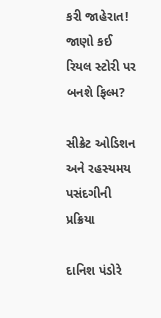કરી જાહેરાત! જાણો કઈ રિયલ સ્ટોરી પર બનશે ફિલ્મ?

સીક્રેટ ઓડિશન અને રહસ્યમય પસંદગીની પ્રક્રિયા

દાનિશ પંડોરે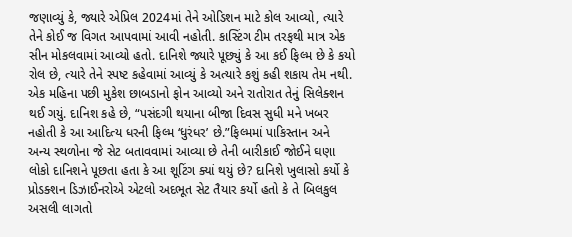જણાવ્યું કે, જ્યારે એપ્રિલ 2024માં તેને ઓડિશન માટે કોલ આવ્યો, ત્યારે તેને કોઈ જ વિગત આપવામાં આવી નહોતી. કાસ્ટિંગ ટીમ તરફથી માત્ર એક સીન મોકલવામાં આવ્યો હતો. દાનિશે જ્યારે પૂછ્યું કે આ કઈ ફિલ્મ છે કે કયો રોલ છે, ત્યારે તેને સ્પષ્ટ કહેવામાં આવ્યું કે અત્યારે કશું કહી શકાય તેમ નથી. એક મહિના પછી મુકેશ છાબડાનો ફોન આવ્યો અને રાતોરાત તેનું સિલેક્શન થઈ ગયું. દાનિશ કહે છે, “પસંદગી થયાના બીજા દિવસ સુધી મને ખબર નહોતી કે આ આદિત્ય ધરની ફિલ્મ ‘ધુરંધર’ છે.”ફિલ્મમાં પાકિસ્તાન અને અન્ય સ્થળોના જે સેટ બતાવવામાં આવ્યા છે તેની બારીકાઈ જોઈને ઘણા લોકો દાનિશને પૂછતા હતા કે આ શૂટિંગ ક્યાં થયું છે? દાનિશે ખુલાસો કર્યો કે પ્રોડક્શન ડિઝાઈનરોએ એટલો અદભૂત સેટ તૈયાર કર્યો હતો કે તે બિલકુલ અસલી લાગતો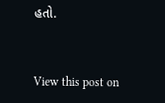હતો.



View this post on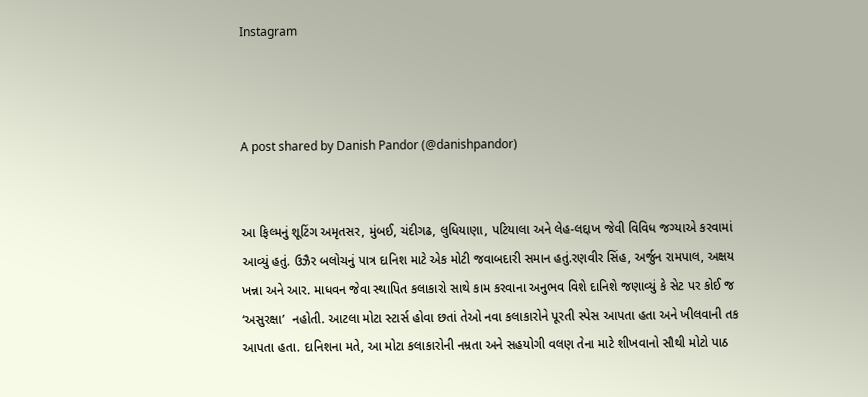Instagram



A post shared by Danish Pandor (@danishpandor)


આ ફિલ્મનું શૂટિંગ અમૃતસર, મુંબઈ, ચંદીગઢ, લુધિયાણા, પટિયાલા અને લેહ-લદ્દાખ જેવી વિવિધ જગ્યાએ કરવામાં આવ્યું હતું. ઉઝૈર બલોચનું પાત્ર દાનિશ માટે એક મોટી જવાબદારી સમાન હતું.રણવીર સિંહ, અર્જુન રામપાલ, અક્ષય ખન્ના અને આર. માધવન જેવા સ્થાપિત કલાકારો સાથે કામ કરવાના અનુભવ વિશે દાનિશે જણાવ્યું કે સેટ પર કોઈ જ ‘અસુરક્ષા’  નહોતી. આટલા મોટા સ્ટાર્સ હોવા છતાં તેઓ નવા કલાકારોને પૂરતી સ્પેસ આપતા હતા અને ખીલવાની તક આપતા હતા. દાનિશના મતે, આ મોટા કલાકારોની નમ્રતા અને સહયોગી વલણ તેના માટે શીખવાનો સૌથી મોટો પાઠ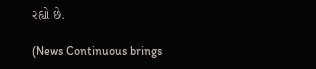રહ્યો છે.

(News Continuous brings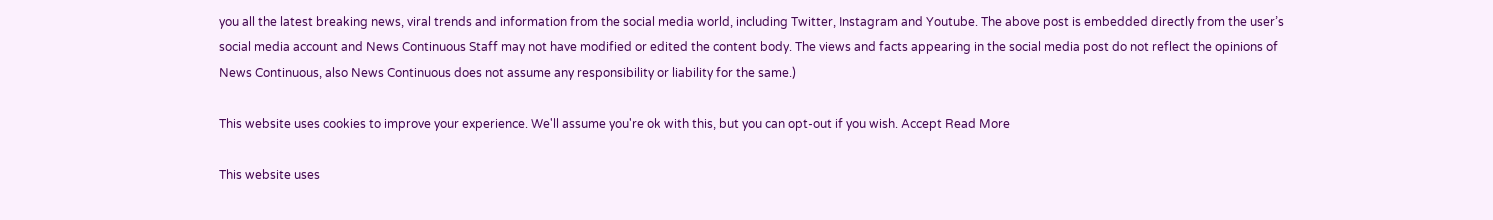you all the latest breaking news, viral trends and information from the social media world, including Twitter, Instagram and Youtube. The above post is embedded directly from the user’s social media account and News Continuous Staff may not have modified or edited the content body. The views and facts appearing in the social media post do not reflect the opinions of News Continuous, also News Continuous does not assume any responsibility or liability for the same.)

This website uses cookies to improve your experience. We'll assume you're ok with this, but you can opt-out if you wish. Accept Read More

This website uses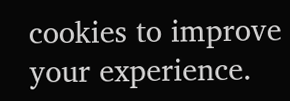cookies to improve your experience.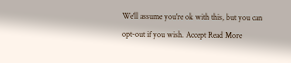We'll assume you're ok with this, but you can opt-out if you wish. Accept Read More